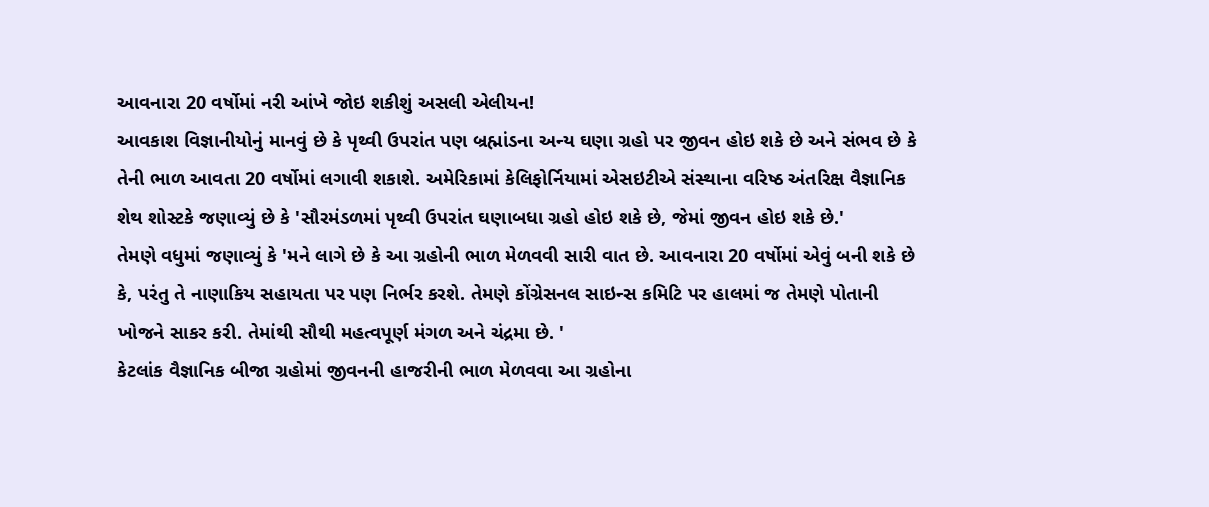આવનારા 20 વર્ષોમાં નરી આંખે જોઇ શકીશું અસલી એલીયન!
આવકાશ વિજ્ઞાનીયોનું માનવું છે કે પૃથ્વી ઉપરાંત પણ બ્રહ્માંડના અન્ય ઘણા ગ્રહો પર જીવન હોઇ શકે છે અને સંભવ છે કે તેની ભાળ આવતા 20 વર્ષોમાં લગાવી શકાશે. અમેરિકામાં કેલિફોર્નિયામાં એસઇટીએ સંસ્થાના વરિષ્ઠ અંતરિક્ષ વૈજ્ઞાનિક શેથ શોસ્ટકે જણાવ્યું છે કે 'સૌરમંડળમાં પૃથ્વી ઉપરાંત ઘણાબધા ગ્રહો હોઇ શકે છે, જેમાં જીવન હોઇ શકે છે.'
તેમણે વધુમાં જણાવ્યું કે 'મને લાગે છે કે આ ગ્રહોની ભાળ મેળવવી સારી વાત છે. આવનારા 20 વર્ષોમાં એવું બની શકે છે કે, પરંતુ તે નાણાકિય સહાયતા પર પણ નિર્ભર કરશે. તેમણે કોંગ્રેસનલ સાઇન્સ કમિટિ પર હાલમાં જ તેમણે પોતાની ખોજને સાકર કરી. તેમાંથી સૌથી મહત્વપૂર્ણ મંગળ અને ચંદ્રમા છે. '
કેટલાંક વૈજ્ઞાનિક બીજા ગ્રહોમાં જીવનની હાજરીની ભાળ મેળવવા આ ગ્રહોના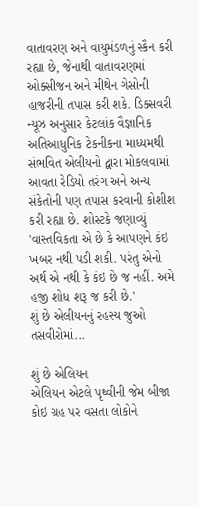વાતાવરણ અને વાયુમંડળનું સ્કૈન કરી રહ્યા છે, જેનાથી વાતાવરણમાં ઓક્સીજન અને મીથેન ગેસોની હાજરીની તપાસ કરી શકે. ડિક્સવરી ન્યૂઝ અનુસાર કેટલાંક વૈજ્ઞાનિક અતિઆધુનિક ટેકનીકના માધ્યમથી સંભવિત એલીયનો દ્વારા મોકલવામાં આવતા રેડિયો તરંગ અને અન્ય સંકેતોની પણ તપાસ કરવાની કોશીશ કરી રહ્યા છે. શોસ્ટકે જણાવ્યું 'વાસ્તવિકતા એ છે કે આપણને કંઇ ખબર નથી પડી શકી. પરંતુ એનો અર્થ એ નથી કે કંઇ છે જ નહીં. અમે હજી શોધ શરૂ જ કરી છે.'
શું છે એલીયનનું રહસ્ય જુઓ તસવીરોમાં...

શું છે એલિયન
એલિયન એટલે પૃથ્વીની જેમ બીજા કોઇ ગ્રહ પર વસતા લોકોને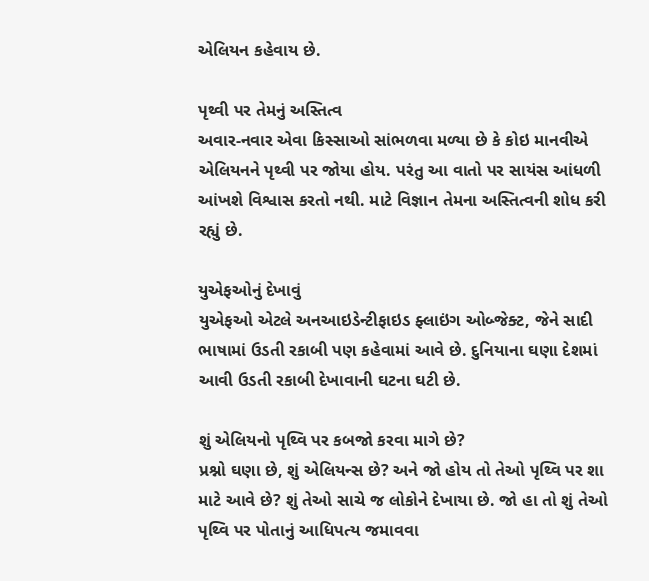એલિયન કહેવાય છે.

પૃથ્વી પર તેમનું અસ્તિત્વ
અવાર-નવાર એવા કિસ્સાઓ સાંભળવા મળ્યા છે કે કોઇ માનવીએ એલિયનને પૃથ્વી પર જોયા હોય. પરંતુ આ વાતો પર સાયંસ આંધળી આંખશે વિશ્વાસ કરતો નથી. માટે વિજ્ઞાન તેમના અસ્તિત્વની શોધ કરી રહ્યું છે.

યુએફઓનું દેખાવું
યુએફઓ એટલે અનઆઇડેન્ટીફાઇડ ફ્લાઇંગ ઓબ્જેક્ટ, જેને સાદી ભાષામાં ઉડતી રકાબી પણ કહેવામાં આવે છે. દુનિયાના ઘણા દેશમાં આવી ઉડતી રકાબી દેખાવાની ઘટના ઘટી છે.

શું એલિયનો પૃથ્વિ પર કબજો કરવા માગે છે?
પ્રશ્નો ઘણા છે, શું એલિયન્સ છે? અને જો હોય તો તેઓ પૃથ્વિ પર શા માટે આવે છે? શું તેઓ સાચે જ લોકોને દેખાયા છે. જો હા તો શું તેઓ પૃથ્વિ પર પોતાનું આધિપત્ય જમાવવા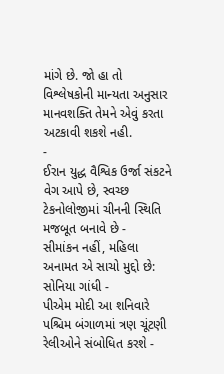માંગે છે. જો હા તો વિશ્લેષકોની માન્યતા અનુસાર માનવશક્તિ તેમને એવું કરતા અટકાવી શકશે નહી.
-
ઈરાન યુદ્ધ વૈશ્વિક ઉર્જા સંકટને વેગ આપે છે, સ્વચ્છ ટેકનોલોજીમાં ચીનની સ્થિતિ મજબૂત બનાવે છે -
સીમાંકન નહીં, મહિલા અનામત એ સાચો મુદ્દો છે: સોનિયા ગાંધી -
પીએમ મોદી આ શનિવારે પશ્ચિમ બંગાળમાં ત્રણ ચૂંટણી રેલીઓને સંબોધિત કરશે -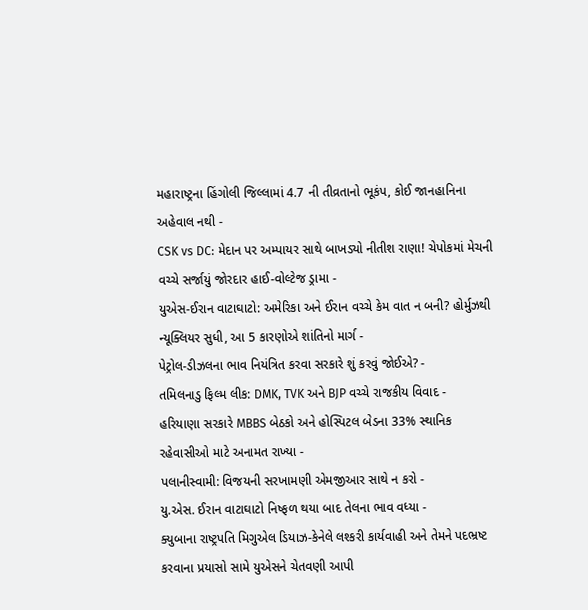મહારાષ્ટ્રના હિંગોલી જિલ્લામાં 4.7 ની તીવ્રતાનો ભૂકંપ, કોઈ જાનહાનિના અહેવાલ નથી -
CSK vs DC: મેદાન પર અમ્પાયર સાથે બાખડ્યો નીતીશ રાણા! ચેપોકમાં મેચની વચ્ચે સર્જાયું જોરદાર હાઈ-વોલ્ટેજ ડ્રામા -
યુએસ-ઈરાન વાટાઘાટો: અમેરિકા અને ઈરાન વચ્ચે કેમ વાત ન બની? હોર્મુઝથી ન્યૂક્લિયર સુધી, આ 5 કારણોએ શાંતિનો માર્ગ -
પેટ્રોલ-ડીઝલના ભાવ નિયંત્રિત કરવા સરકારે શું કરવું જોઈએ? -
તમિલનાડુ ફિલ્મ લીક: DMK, TVK અને BJP વચ્ચે રાજકીય વિવાદ -
હરિયાણા સરકારે MBBS બેઠકો અને હોસ્પિટલ બેડના 33% સ્થાનિક રહેવાસીઓ માટે અનામત રાખ્યા -
પલાનીસ્વામી: વિજયની સરખામણી એમજીઆર સાથે ન કરો -
યુ.એસ. ઈરાન વાટાઘાટો નિષ્ફળ થયા બાદ તેલના ભાવ વધ્યા -
ક્યુબાના રાષ્ટ્રપતિ મિગુએલ ડિયાઝ-કેનેલે લશ્કરી કાર્યવાહી અને તેમને પદભ્રષ્ટ કરવાના પ્રયાસો સામે યુએસને ચેતવણી આપી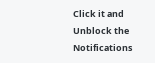Click it and Unblock the Notifications